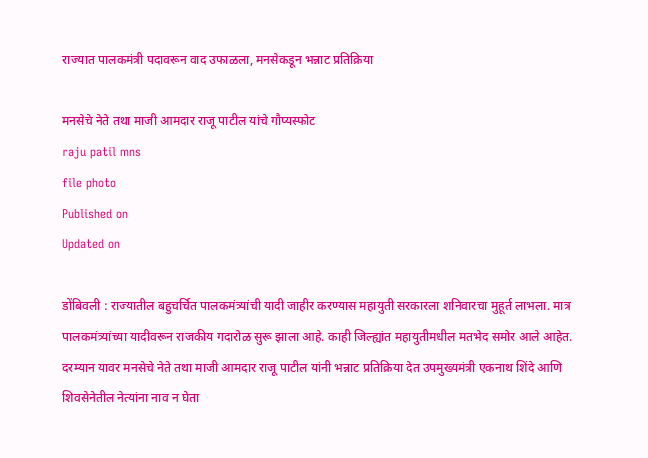राज्यात पालकमंत्री पदावरून वाद उफाळला, मनसेकडून भन्नाट प्रतिक्रिया

मनसेचे नेते तथा माजी आमदार राजू पाटील यांचे गौप्यस्फोट
raju patil mns
file photo
Published on
Updated on

डोंबिवली : राज्यातील बहुचर्चित पालकमंत्र्यांची यादी जाहीर करण्यास महायुती सरकारला शनिवारचा मुहूर्त लाभला. मात्र पालकमंत्र्यांच्या यादीवरून राजकीय गदारोळ सुरू झाला आहे. काही जिल्ह्यांत महायुतीमधील मतभेद समोर आले आहेत. दरम्यान यावर मनसेचे नेते तथा माजी आमदार राजू पाटील यांनी भन्नाट प्रतिक्रिया देत उपमुख्यमंत्री एकनाथ शिंदे आणि शिवसेनेतील नेत्यांना नाव न घेता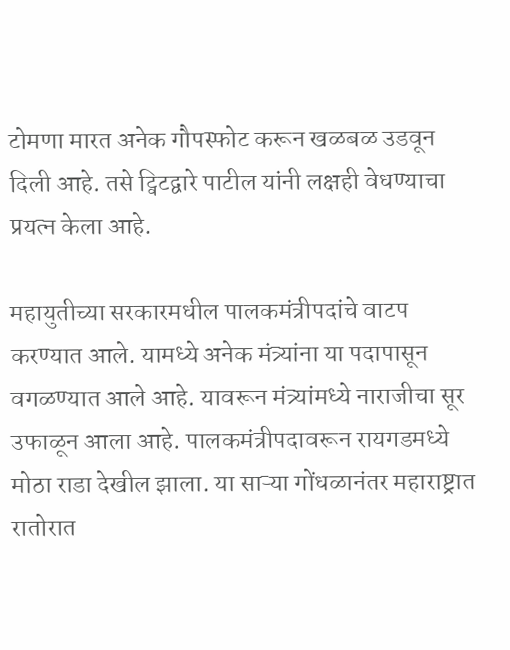टोमणा मारत अनेक गौपस्फोट करून खळबळ उडवून दिली आहे. तसे ट्विटद्वारे पाटील यांनी लक्षही वेधण्याचा प्रयत्न केला आहे.

महायुतीच्या सरकारमधील पालकमंत्रीपदांचे वाटप करण्यात आले. यामध्ये अनेक मंत्र्यांना या पदापासून वगळण्यात आले आहे. यावरून मंत्र्यांमध्ये नाराजीचा सूर उफाळून आला आहे. पालकमंत्रीपदावरून रायगडमध्ये मोठा राडा देखील झाला. या साऱ्या गोंधळानंतर महाराष्ट्रात रातोरात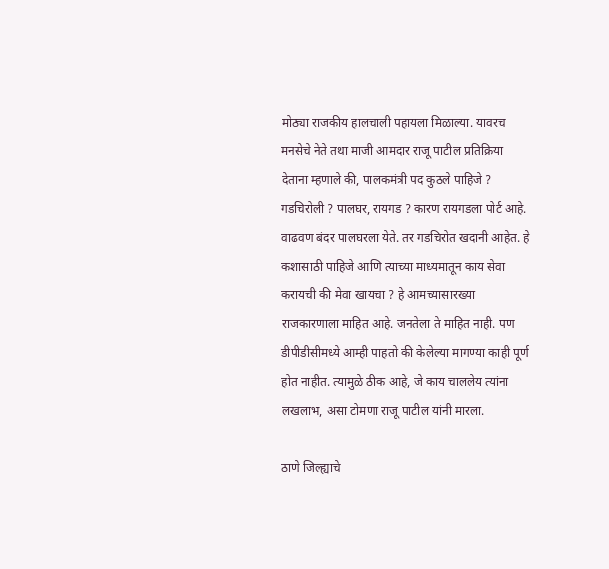मोठ्या राजकीय हालचाली पहायला मिळाल्या. यावरच मनसेचे नेते तथा माजी आमदार राजू पाटील प्रतिक्रिया देताना म्हणाले की, पालकमंत्री पद कुठले पाहिजे ? गडचिरोली ? पालघर, रायगड ? कारण रायगडला पोर्ट आहे. वाढवण बंदर पालघरला येते. तर गडचिरोत खदानी आहेत. हे कशासाठी पाहिजे आणि त्याच्या माध्यमातून काय सेवा करायची की मेवा खायचा ? हे आमच्यासारख्या राजकारणाला माहित आहे. जनतेला ते माहित नाही. पण डीपीडीसीमध्ये आम्ही पाहतो की केलेल्या मागण्या काही पूर्ण होत नाहीत. त्यामुळे ठीक आहे, जे काय चाललेय त्यांना लखलाभ, असा टोमणा राजू पाटील यांनी मारला.

ठाणे जिल्ह्याचे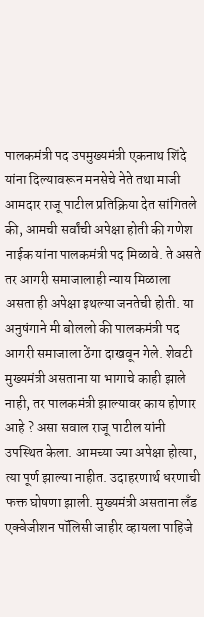पालकमंत्री पद उपमुख्यमंत्री एकनाथ शिंदे यांना दिल्यावरून मनसेचे नेते तथा माजी आमदार राजू पाटील प्रतिक्रिया देत सांगितले की, आमची सर्वांची अपेक्षा होती की गणेश नाईक यांना पालकमंत्री पद मिळावे. ते असते तर आगरी समाजालाही न्याय मिळाला असता ही अपेक्षा इथल्या जनतेची होती. या अनुषंगाने मी बोललो की पालकमंत्री पद आगरी समाजाला ठेंगा दाखवून गेले. शेवटी मुख्यमंत्री असताना या भागाचे काही झाले नाही, तर पालकमंत्री झाल्यावर काय होणार आहे ? असा सवाल राजू पाटील यांनी उपस्थित केला. आमच्या ज्या अपेक्षा होत्या, त्या पूर्ण झाल्या नाहीत. उदाहरणार्थ धरणाची फक्त घोषणा झाली. मुख्यमंत्री असताना लँड एक्वेजीशन पॉलिसी जाहीर व्हायला पाहिजे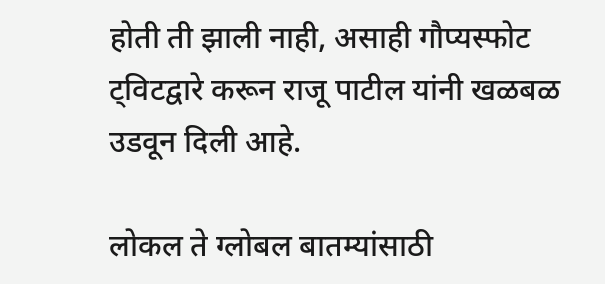होती ती झाली नाही, असाही गौप्यस्फोट ट्विटद्वारे करून राजू पाटील यांनी खळबळ उडवून दिली आहे.

लोकल ते ग्लोबल बातम्यांसाठी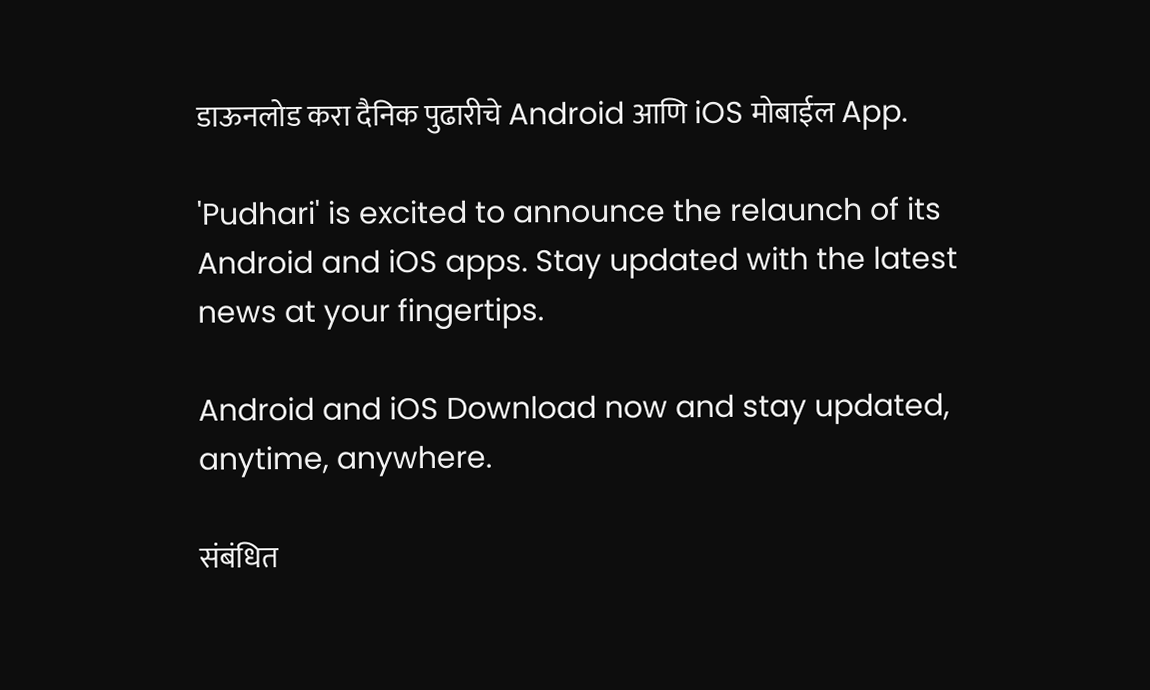डाऊनलोड करा दैनिक पुढारीचे Android आणि iOS मोबाईल App.

'Pudhari' is excited to announce the relaunch of its Android and iOS apps. Stay updated with the latest news at your fingertips.

Android and iOS Download now and stay updated, anytime, anywhere.

संबंधित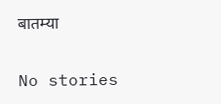बातम्या

No stories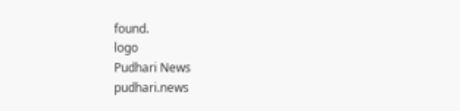found.
logo
Pudhari News
pudhari.news